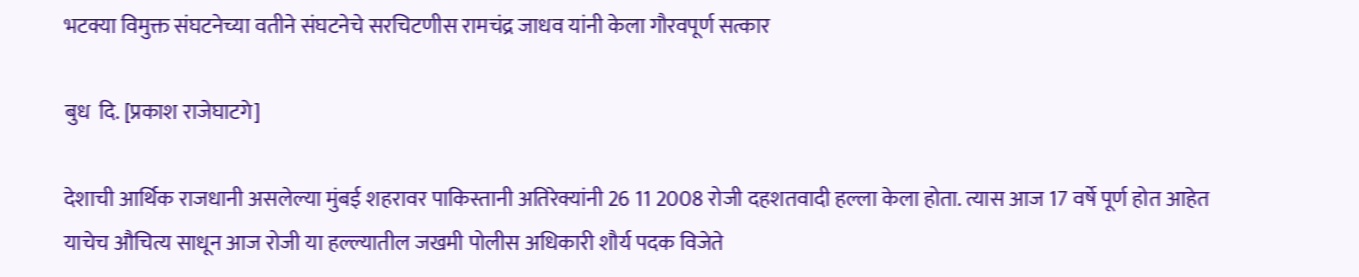भटक्या विमुक्त संघटनेच्या वतीने संघटनेचे सरचिटणीस रामचंद्र जाधव यांनी केला गौरवपूर्ण सत्कार

बुध  दि. [प्रकाश राजेघाटगे]

देशाची आर्थिक राजधानी असलेल्या मुंबई शहरावर पाकिस्तानी अतिरेक्यांनी 26 11 2008 रोजी दहशतवादी हल्ला केला होता. त्यास आज 17 वर्षे पूर्ण होत आहेत याचेच औचित्य साधून आज रोजी या हल्ल्यातील जखमी पोलीस अधिकारी शौर्य पदक विजेते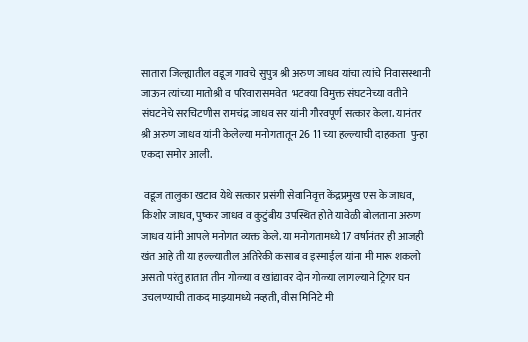सातारा जिल्ह्यातील वडूज गावचे सुपुत्र श्री अरुण जाधव यांचा त्यांचे निवासस्थानी जाऊन त्यांच्या मातोश्री व परिवारासमवेत  भटक्या विमुक्त संघटनेच्या वतीने संघटनेचे सरचिटणीस रामचंद्र जाधव सर यांनी गौरवपूर्ण सत्कार केला. यानंतर श्री अरुण जाधव यांनी केलेल्या मनोगतातून 26 11 च्या हल्ल्याची दाहकता  पुन्हा एकदा समोर आली.

 वडूज तालुका खटाव येथे सत्कार प्रसंगी सेवानिवृत्त केंद्रप्रमुख एस के जाधव, किशोर जाधव, पुष्कर जाधव व कुटुंबीय उपस्थित होते यावेळी बोलताना अरुण जाधव यांनी आपले मनोगत व्यक्त केले. या मनोगतामध्ये 17 वर्षानंतर ही आजही खंत आहे ती या हल्ल्यातील अतिरेकी कसाब व इस्माईल यांना मी मारू शकलो असतो परंतु हातात तीन गोळ्या व खांद्यावर दोन गोळ्या लागल्याने ट्रिगर घन उचलण्याची ताकद माझ्यामध्ये नव्हती, वीस मिनिटे मी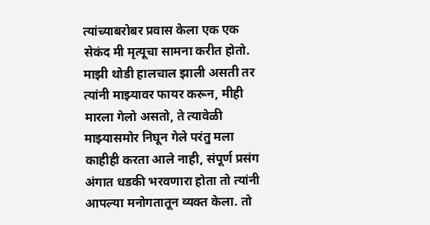त्यांच्याबरोबर प्रवास केला एक एक सेकंद मी मृत्यूचा सामना करीत होतो. माझी थोडी हालचाल झाली असती तर त्यांनी माझ्यावर फायर करून, मीही मारला गेलो असतो, ते त्यावेळी माझ्यासमोर निघून गेले परंतु मला काहीही करता आले नाही, संपूर्ण प्रसंग अंगात धडकी भरवणारा होता तो त्यांनी आपल्या मनोगतातून व्यक्त केला. तो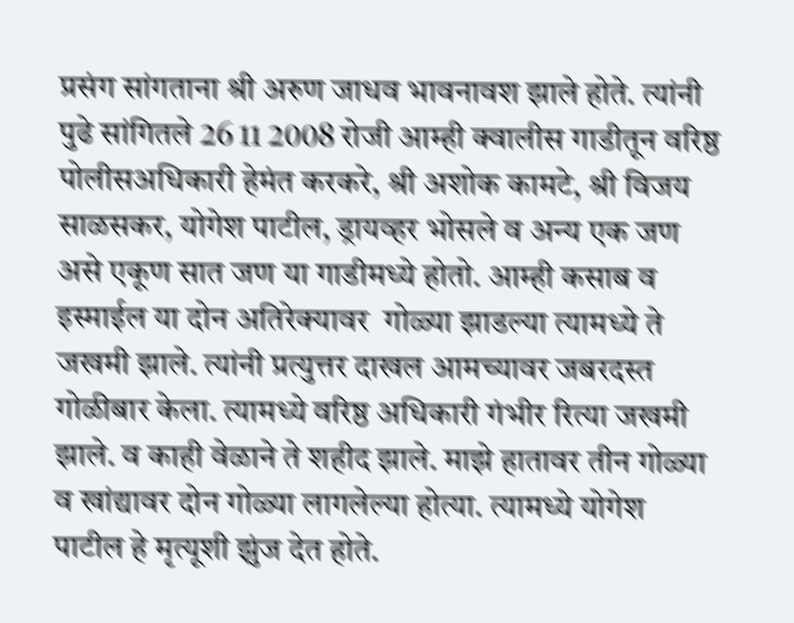प्रसंग सांगताना श्री अरुण जाधव भावनावश झाले होते. त्यांनी पुढे सांगितले 26 11 2008 रोजी आम्ही क्वालीस गाडीतून वरिष्ठ पोलीसअधिकारी हेमंत करकरे, श्री अशोक कामटे, श्री विजय साळसकर, योगेश पाटील, ड्रायव्हर भोसले व अन्य एक जण असे एकूण सात जण या गाडीमध्ये होतो. आम्ही कसाब व इस्माईल या दोन अतिरेक्यावर  गोळ्या झाडल्या त्यामध्ये ते जखमी झाले. त्यांनी प्रत्युत्तर दाखल आमच्यावर जबरदस्त गोळीबार केला. त्यामध्ये वरिष्ठ अधिकारी गंभीर रित्या जखमी झाले. व काही वेळाने ते शहीद झाले. माझे हातावर तीन गोळ्या व खांद्यावर दोन गोळ्या लागलेल्या होत्या. त्यामध्ये योगेश पाटील हे मृत्यूशी झुंज देत होते.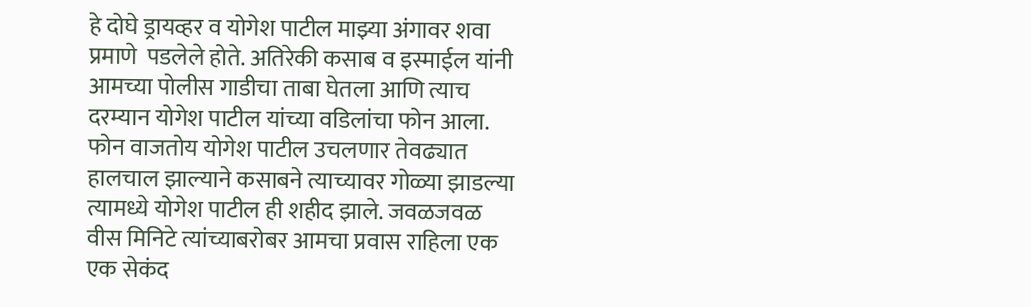हे दोघे ड्रायव्हर व योगेश पाटील माझ्या अंगावर शवा प्रमाणे  पडलेले होते. अतिरेकी कसाब व इस्माईल यांनी आमच्या पोलीस गाडीचा ताबा घेतला आणि त्याच दरम्यान योगेश पाटील यांच्या वडिलांचा फोन आला. फोन वाजतोय योगेश पाटील उचलणार तेवढ्यात हालचाल झाल्याने कसाबने त्याच्यावर गोळ्या झाडल्या त्यामध्ये योगेश पाटील ही शहीद झाले. जवळजवळ वीस मिनिटे त्यांच्याबरोबर आमचा प्रवास राहिला एक एक सेकंद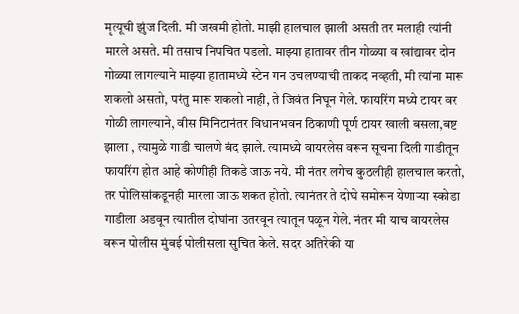मृत्यूची झुंज दिली. मी जखमी होतो. माझी हालचाल झाली असती तर मलाही त्यांनी मारले असते. मी तसाच निपचित पडलो. माझ्या हातावर तीन गोळ्या व खांद्यावर दोन गोळ्या लागल्याने माझ्या हातामध्ये स्टेन गन उचलण्याची ताकद नव्हती, मी त्यांना मारू शकलो असतो, परंतु मारू शकलो नाही, ते जिवंत निघून गेले. फायरिंग मध्ये टायर वर गोळी लागल्याने, वीस मिनिटानंतर विधानभवन ठिकाणी पूर्ण टायर खाली बसला,बष्ट झाला , त्यामुळे गाडी चालणे बंद झाले. त्यामध्ये वायरलेस वरून सूचना दिली गाडीतून फायरिंग होत आहे कोणीही तिकडे जाऊ नये. मी नंतर लगेच कुठलीही हालचाल करतो, तर पोलिसांकडूनही मारला जाऊ शकत होतो. त्यानंतर ते दोघे समोरून येणाऱ्या स्कोडा गाडीला अडवून त्यातील दोघांना उतरवून त्यातून पळून गेले. नंतर मी याच वायरलेस वरून पोलीस मुंबई पोलीसला सुचित केले. सदर अतिरेकी या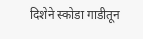दिशेने स्कोडा गाडीतून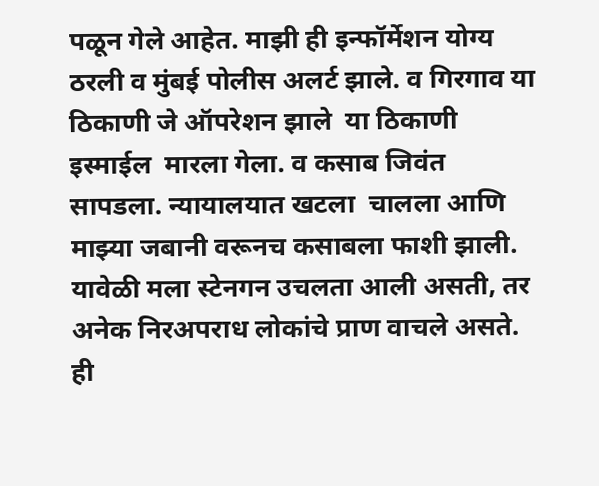पळून गेले आहेत. माझी ही इन्फॉर्मेशन योग्य ठरली व मुंबई पोलीस अलर्ट झाले. व गिरगाव या ठिकाणी जे ऑपरेशन झाले  या ठिकाणी इस्माईल  मारला गेला. व कसाब जिवंत सापडला. न्यायालयात खटला  चालला आणि माझ्या जबानी वरूनच कसाबला फाशी झाली. यावेळी मला स्टेनगन उचलता आली असती, तर अनेक निरअपराध लोकांचे प्राण वाचले असते. ही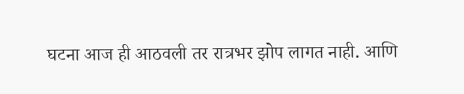घटना आज ही आठवली तर रात्रभर झोप लागत नाही. आणि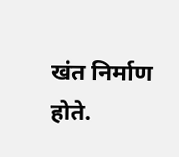खंत निर्माण होते.